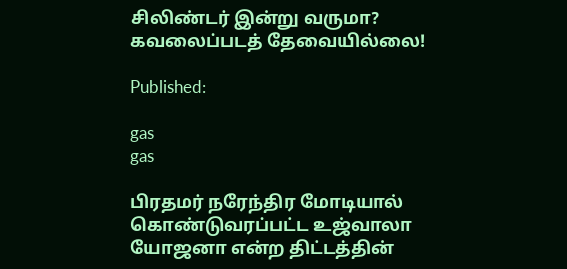சிலிண்டர் இன்று வருமா? கவலைப்படத் தேவையில்லை!

Published:

gas
gas

பிரதமர் நரேந்திர மோடியால் கொண்டுவரப்பட்ட உஜ்வாலா யோஜனா என்ற திட்டத்தின்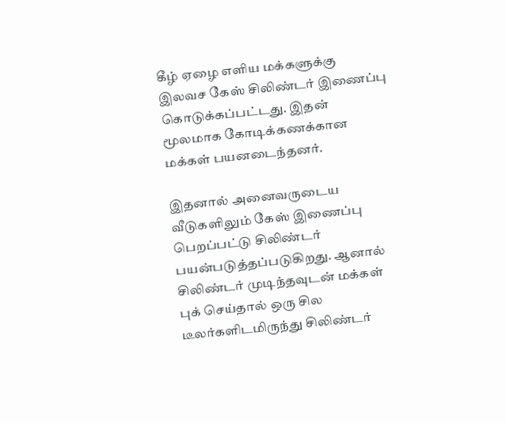கீழ் ஏழை எளிய மக்களுக்கு இலவச கேஸ் சிலிண்டர் இணைப்பு கொடுக்கப்பட்டது. இதன் மூலமாக கோடிக்கணக்கான மக்கள் பயனடைந்தனர்.

இதனால் அனைவருடைய வீடுகளிலும் கேஸ் இணைப்பு பெறப்பட்டு சிலிண்டர் பயன்படுத்தப்படுகிறது. ஆனால் சிலிண்டர் முடிந்தவுடன் மக்கள் புக் செய்தால் ஒரு சில டீலர்களிடமிருந்து சிலிண்டர்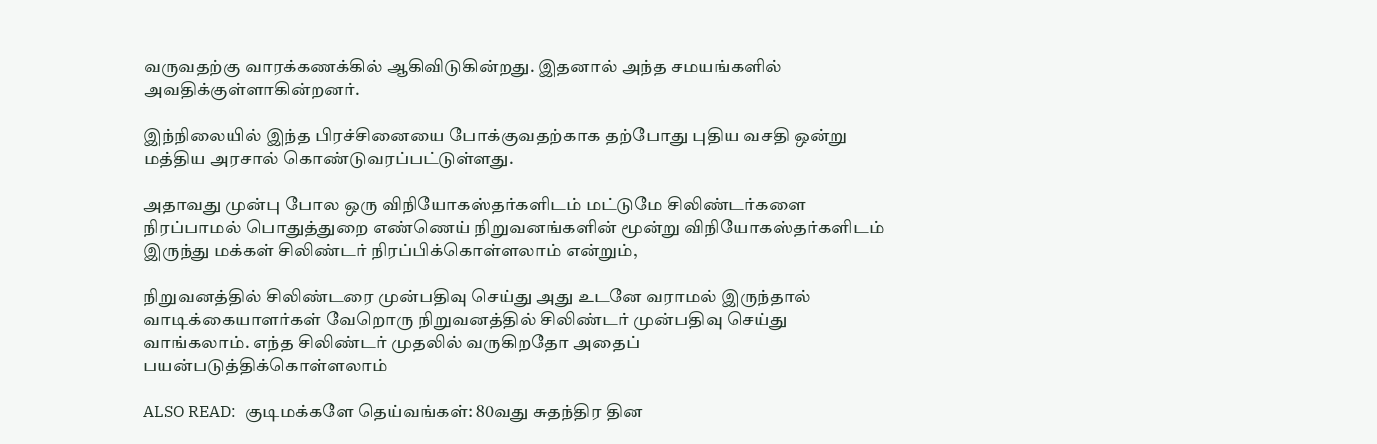வருவதற்கு வாரக்கணக்கில் ஆகிவிடுகின்றது. இதனால் அந்த சமயங்களில் அவதிக்குள்ளாகின்றனர்.

இந்நிலையில் இந்த பிரச்சினையை போக்குவதற்காக தற்போது புதிய வசதி ஒன்று மத்திய அரசால் கொண்டுவரப்பட்டுள்ளது.

அதாவது முன்பு போல ஒரு விநியோகஸ்தர்களிடம் மட்டுமே சிலிண்டர்களை நிரப்பாமல் பொதுத்துறை எண்ணெய் நிறுவனங்களின் மூன்று விநியோகஸ்தர்களிடம் இருந்து மக்கள் சிலிண்டர் நிரப்பிக்கொள்ளலாம் என்றும்,

நிறுவனத்தில் சிலிண்டரை முன்பதிவு செய்து அது உடனே வராமல் இருந்தால் வாடிக்கையாளர்கள் வேறொரு நிறுவனத்தில் சிலிண்டர் முன்பதிவு செய்து வாங்கலாம். எந்த சிலிண்டர் முதலில் வருகிறதோ அதைப் பயன்படுத்திக்கொள்ளலாம்

ALSO READ:  குடிமக்களே தெய்வங்கள்: 80வது சுதந்திர தின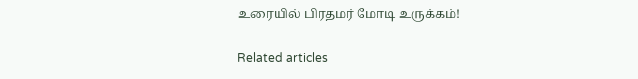உரையில் பிரதமர் மோடி உருக்கம்!

Related articles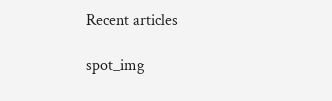Recent articles

spot_img